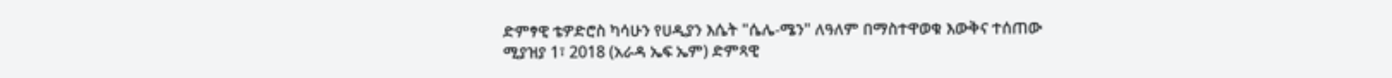ድምፃዊ ቴዎድሮስ ካሳሁን የሀዲያን እሴት "ሴሌ-ሜን" ለዓለም በማስተዋወቁ እውቅና ተሰጠው
ሚያዝያ 1፣ 2018 (አራዳ ኤፍ ኤም) ድምጻዊ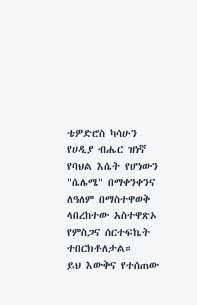ቴዎድሮስ ካሳሁን የሀዲያ ብሔር ዝነኛ የባህል እሴት የሆነውን "ሴሌሜ" በማቀንቀንና ለዓለም በማስተዋወቅ ላበረከተው አስተዋጽኦ የምስጋና ሰርተፍኬት ተበርክቶለታል።
ይህ እውቅና የተሰጠው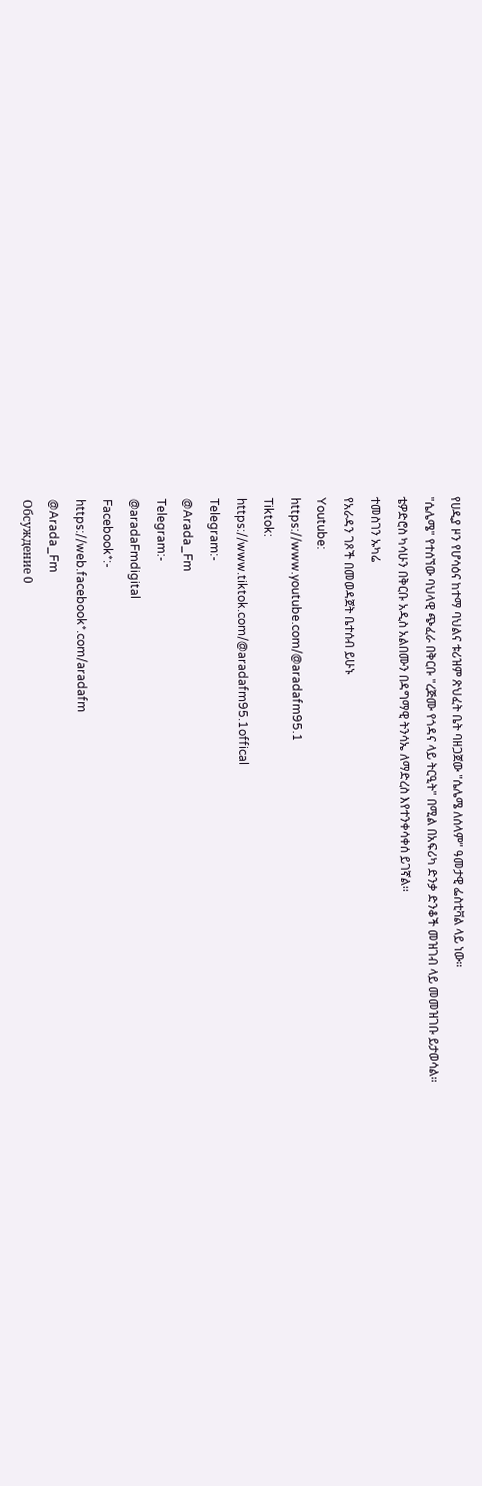የሀዲያ ዞን የሆሳዕና ከተማ ባህልና ቱሪዝም ጽህፈት ቤት ባዘጋጀው "ሴሌሜ ለሰላም" ዓመታዊ ፌስቲቫል ላይ ነው።
"ሴሌሜ" የተሰኘው ባህላዊ ጭፈራ በቅርቡ "ረጅሙ የጎዳና ላይ ትርዒት" በሚል በአፍሪካ ድንቃ ድንቆች መዝገብ ላይ መመዝገቡ ይታወሳል።
ቴዎድሮስ ካሳሁን በቅርቡ አዲስ አልበሙን በዳግማዊ ትንሳኤ ለማድረስ እየተንቀሳቀሰ ይገኛል፡፡
ተመስገን ኡካሬ
የአራዳን ገጾች በመወዳጀት ቤተሰብ ይሁኑ
Youtube:
https://www.youtube.com/@aradafm95.1
Tiktok:
https://www.tiktok.com/@aradafm95.1offical
Telegram:-
@Arada_Fm
Telegram:-
@aradaFmdigital
Facebook*:-
https://web.facebook*.com/aradafm
@Arada_Fm
Обсуждение 0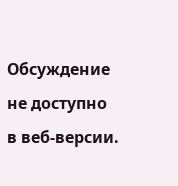Обсуждение не доступно в веб-версии.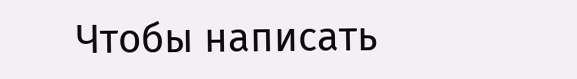Чтобы написать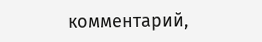комментарий,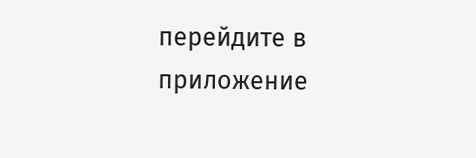перейдите в приложение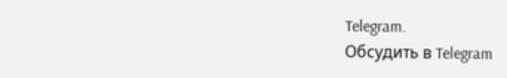Telegram.
Обсудить в Telegram